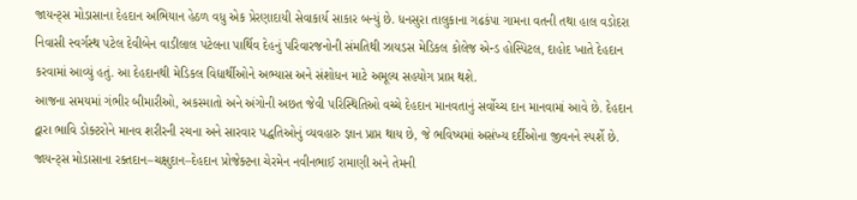જાયન્ટ્સ મોડાસાના દેહદાન અભિયાન હેઠળ વધુ એક પ્રેરણાદાયી સેવાકાર્ય સાકાર બન્યું છે. ધનસુરા તાલુકાના ગઢકંપા ગામના વતની તથા હાલ વડોદરા નિવાસી સ્વર્ગસ્થ પટેલ દેવીબેન વાડીલાલ પટેલના પાર્થિવ દેહનું પરિવારજનોની સંમતિથી ઝાયડસ મેડિકલ કોલેજ એન્ડ હોસ્પિટલ, દાહોદ ખાતે દેહદાન કરવામાં આવ્યું હતું. આ દેહદાનથી મેડિકલ વિદ્યાર્થીઓને અભ્યાસ અને સંશોધન માટે અમૂલ્ય સહયોગ પ્રાપ્ત થશે.
આજના સમયમાં ગંભીર બીમારીઓ, અકસ્માતો અને અંગોની અછત જેવી પરિસ્થિતિઓ વચ્ચે દેહદાન માનવતાનું સર્વોચ્ચ દાન માનવામાં આવે છે. દેહદાન દ્વારા ભાવિ ડોક્ટરોને માનવ શરીરની રચના અને સારવાર પદ્ધતિઓનું વ્યવહારુ જ્ઞાન પ્રાપ્ત થાય છે, જે ભવિષ્યમાં અસંખ્ય દર્દીઓના જીવનને સ્પર્શે છે. જાયન્ટ્સ મોડાસાના રક્તદાન–ચક્ષુદાન–દેહદાન પ્રોજેક્ટના ચેરમેન નવીનભાઈ રામાણી અને તેમની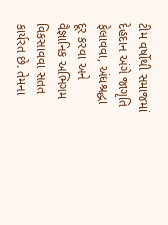ટીમ વર્ષોથી સમાજમાં દેહદાન અંગે જાગૃતિ ફેલાવવા, અંધશ્રદ્ધા દૂર કરવા અને વૈજ્ઞાનિક અભિગમ વિકસાવવા સતત કાર્યરત છે. તેમના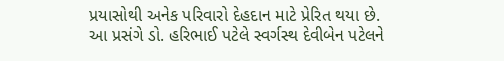પ્રયાસોથી અનેક પરિવારો દેહદાન માટે પ્રેરિત થયા છે.
આ પ્રસંગે ડો. હરિભાઈ પટેલે સ્વર્ગસ્થ દેવીબેન પટેલને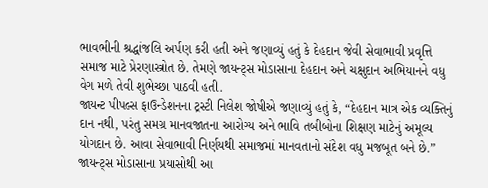ભાવભીની શ્રદ્ધાંજલિ અર્પણ કરી હતી અને જણાવ્યું હતું કે દેહદાન જેવી સેવાભાવી પ્રવૃત્તિ સમાજ માટે પ્રેરણાસ્ત્રોત છે. તેમણે જાયન્ટ્સ મોડાસાના દેહદાન અને ચક્ષુદાન અભિયાનને વધુ વેગ મળે તેવી શુભેચ્છા પાઠવી હતી.
જાયન્ટ પીપલ્સ ફાઉન્ડેશનના ટ્રસ્ટી નિલેશ જોષીએ જણાવ્યું હતું કે, “દેહદાન માત્ર એક વ્યક્તિનું દાન નથી, પરંતુ સમગ્ર માનવજાતના આરોગ્ય અને ભાવિ તબીબોના શિક્ષણ માટેનું અમૂલ્ય યોગદાન છે. આવા સેવાભાવી નિર્ણયથી સમાજમાં માનવતાનો સંદેશ વધુ મજબૂત બને છે.”
જાયન્ટ્સ મોડાસાના પ્રયાસોથી આ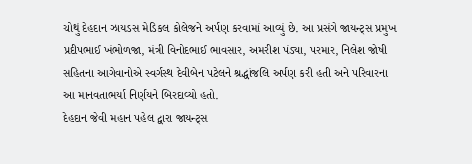ચોથું દેહદાન ઝાયડસ મેડિકલ કોલેજને અર્પણ કરવામાં આવ્યું છે. આ પ્રસંગે જાયન્ટ્સ પ્રમુખ પ્રદીપભાઈ ખંભોળજા, મંત્રી વિનોદભાઈ ભાવસાર, અમરીશ પંડ્યા, પરમાર, નિલેશ જોષી સહિતના આગેવાનોએ સ્વર્ગસ્થ દેવીબેન પટેલને શ્રદ્ધાંજલિ અર્પણ કરી હતી અને પરિવારના આ માનવતાભર્યા નિર્ણયને બિરદાવ્યો હતો.
દેહદાન જેવી મહાન પહેલ દ્વારા જાયન્ટ્સ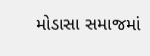મોડાસા સમાજમાં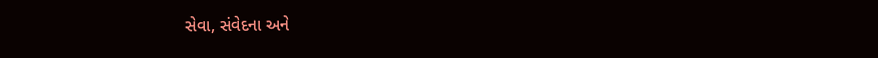સેવા, સંવેદના અને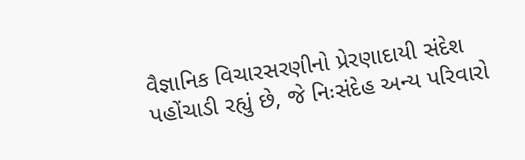વૈજ્ઞાનિક વિચારસરણીનો પ્રેરણાદાયી સંદેશ પહોંચાડી રહ્યું છે, જે નિઃસંદેહ અન્ય પરિવારો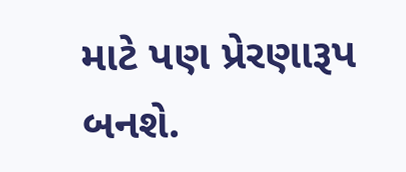માટે પણ પ્રેરણારૂપ બનશે.